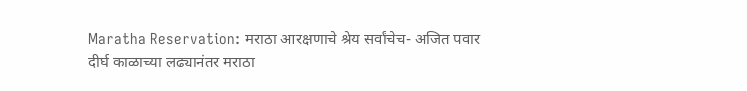Maratha Reservation: मराठा आरक्षणाचे श्रेय सर्वांचेच- अजित पवार
दीर्घ काळाच्या लढ्यानंतर मराठा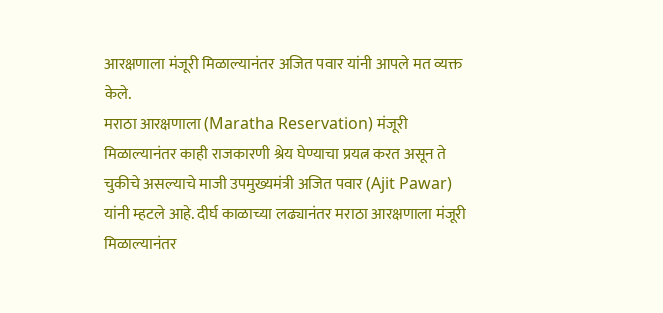आरक्षणाला मंजूरी मिळाल्यानंतर अजित पवार यांनी आपले मत व्यक्त केले.
मराठा आरक्षणाला (Maratha Reservation) मंजूरी मिळाल्यानंतर काही राजकारणी श्रेय घेण्याचा प्रयत्न करत असून ते चुकीचे असल्याचे माजी उपमुख्यमंत्री अजित पवार (Ajit Pawar) यांनी म्हटले आहे. दीर्घ काळाच्या लढ्यानंतर मराठा आरक्षणाला मंजूरी मिळाल्यानंतर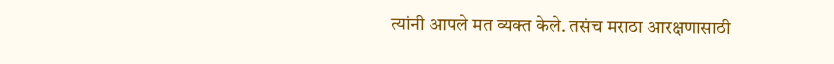त्यांनी आपले मत व्यक्त केले. तसंच मराठा आरक्षणासाठी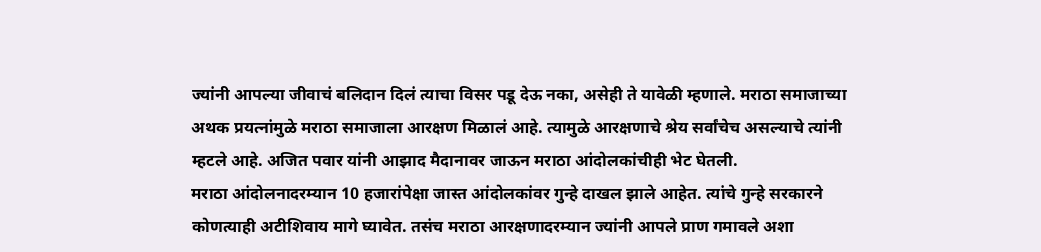ज्यांनी आपल्या जीवाचं बलिदान दिलं त्याचा विसर पडू देऊ नका, असेही ते यावेळी म्हणाले. मराठा समाजाच्या अथक प्रयत्नांमुळे मराठा समाजाला आरक्षण मिळालं आहे. त्यामुळे आरक्षणाचे श्रेय सर्वांचेच असल्याचे त्यांनी म्हटले आहे. अजित पवार यांनी आझाद मैदानावर जाऊन मराठा आंदोलकांचीही भेट घेतली.
मराठा आंदोलनादरम्यान 10 हजारांपेक्षा जास्त आंदोलकांवर गुन्हे दाखल झाले आहेत. त्यांचे गुन्हे सरकारने कोणत्याही अटीशिवाय मागे घ्यावेत. तसंच मराठा आरक्षणादरम्यान ज्यांनी आपले प्राण गमावले अशा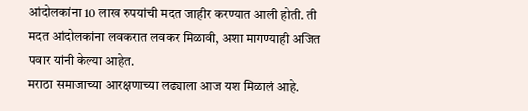आंदोलकांना 10 लाख रुपयांची मदत जाहीर करण्यात आली होती. ती मदत आंदोलकांना लवकरात लवकर मिळावी, अशा मागण्याही अजित पवार यांनी केल्या आहेत.
मराठा समाजाच्या आरक्षणाच्या लढ्याला आज यश मिळालं आहे.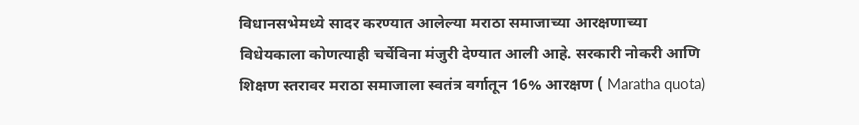विधानसभेमध्ये सादर करण्यात आलेल्या मराठा समाजाच्या आरक्षणाच्या विधेयकाला कोणत्याही चर्चेविना मंजुरी देण्यात आली आहे. सरकारी नोकरी आणि शिक्षण स्तरावर मराठा समाजाला स्वतंत्र वर्गातून 16% आरक्षण ( Maratha quota)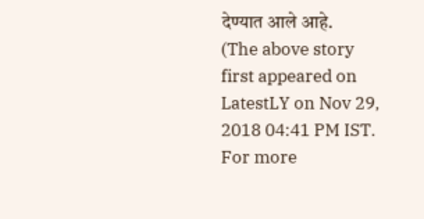देण्यात आले आहे.
(The above story first appeared on LatestLY on Nov 29, 2018 04:41 PM IST. For more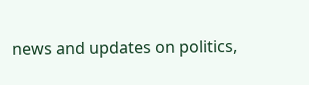news and updates on politics,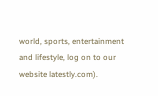world, sports, entertainment and lifestyle, log on to our website latestly.com).